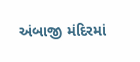અંબાજી મંદિરમાં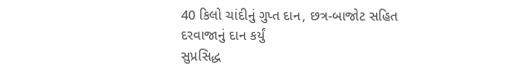40 કિલો ચાંદીનું ગુપ્ત દાન, છત્ર-બાજોટ સહિત દરવાજાનું દાન કર્યું
સુપ્રસિદ્ધ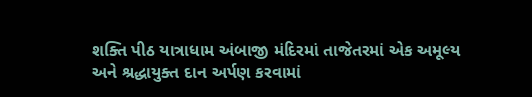શક્તિ પીઠ યાત્રાધામ અંબાજી મંદિરમાં તાજેતરમાં એક અમૂલ્ય અને શ્રદ્ધાયુક્ત દાન અર્પણ કરવામાં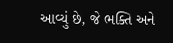આવ્યું છે, જે ભક્તિ અને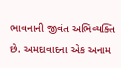ભાવનાની જીવંત અભિવ્યક્તિ છે. અમદાવાદના એક અનામ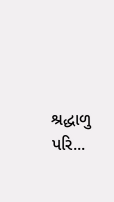શ્રદ્ધાળુ પરિ...